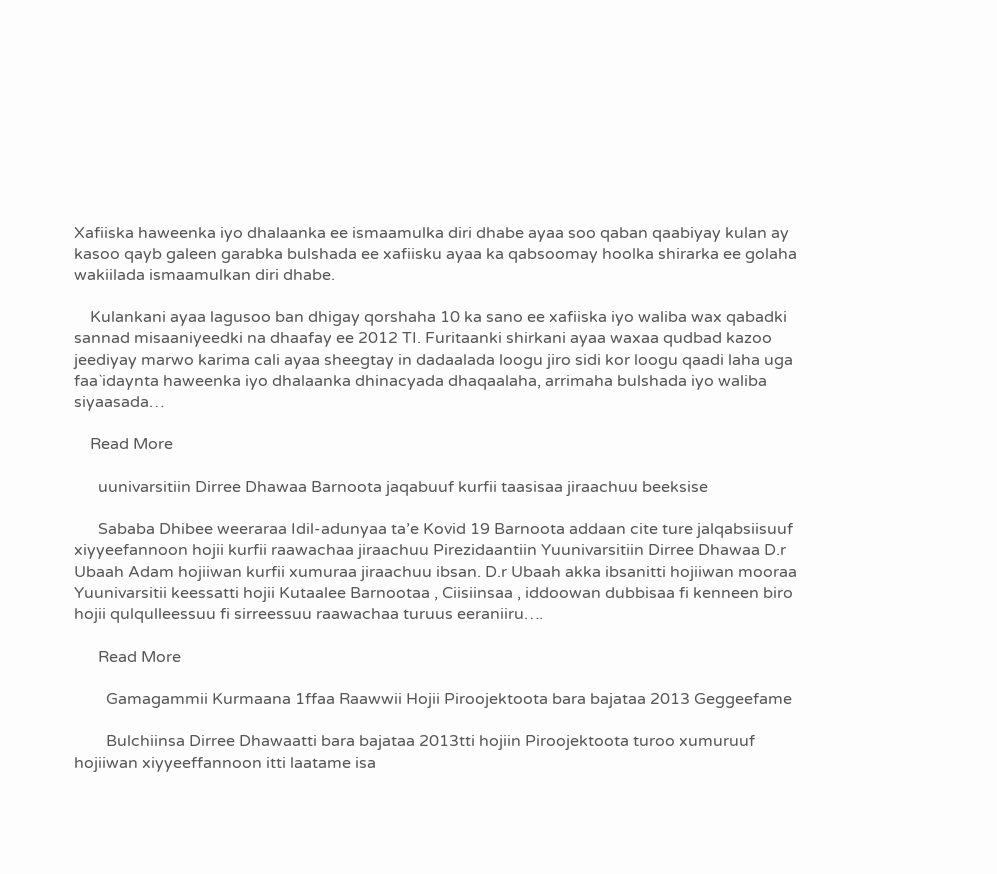Xafiiska haweenka iyo dhalaanka ee ismaamulka diri dhabe ayaa soo qaban qaabiyay kulan ay kasoo qayb galeen garabka bulshada ee xafiisku ayaa ka qabsoomay hoolka shirarka ee golaha wakiilada ismaamulkan diri dhabe.

    Kulankani ayaa lagusoo ban dhigay qorshaha 10 ka sano ee xafiiska iyo waliba wax qabadki sannad misaaniyeedki na dhaafay ee 2012 TI. Furitaanki shirkani ayaa waxaa qudbad kazoo jeediyay marwo karima cali ayaa sheegtay in dadaalada loogu jiro sidi kor loogu qaadi laha uga faa`idaynta haweenka iyo dhalaanka dhinacyada dhaqaalaha, arrimaha bulshada iyo waliba siyaasada…

    Read More

      uunivarsitiin Dirree Dhawaa Barnoota jaqabuuf kurfii taasisaa jiraachuu beeksise

      Sababa Dhibee weeraraa Idil-adunyaa ta’e Kovid 19 Barnoota addaan cite ture jalqabsiisuuf xiyyeefannoon hojii kurfii raawachaa jiraachuu Pirezidaantiin Yuunivarsitiin Dirree Dhawaa D.r Ubaah Adam hojiiwan kurfii xumuraa jiraachuu ibsan. D.r Ubaah akka ibsanitti hojiiwan mooraa Yuunivarsitii keessatti hojii Kutaalee Barnootaa , Ciisiinsaa , iddoowan dubbisaa fi kenneen biro hojii qulqulleessuu fi sirreessuu raawachaa turuus eeraniiru….

      Read More

        Gamagammii Kurmaana 1ffaa Raawwii Hojii Piroojektoota bara bajataa 2013 Geggeefame

        Bulchiinsa Dirree Dhawaatti bara bajataa 2013tti hojiin Piroojektoota turoo xumuruuf hojiiwan xiyyeeffannoon itti laatame isa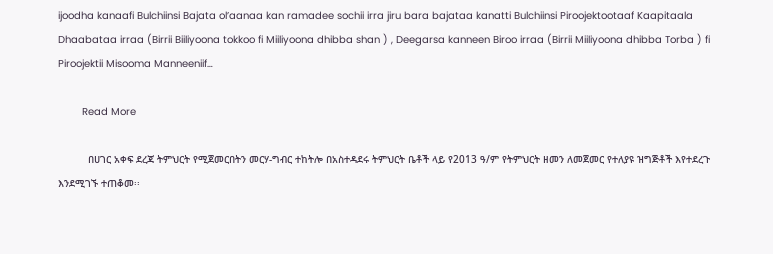ijoodha kanaafi Bulchiinsi Bajata ol’aanaa kan ramadee sochii irra jiru bara bajataa kanatti Bulchiinsi Piroojektootaaf Kaapitaala Dhaabataa irraa (Birrii Biiliyoona tokkoo fi Miiliyoona dhibba shan ) , Deegarsa kanneen Biroo irraa (Birrii Miiliyoona dhibba Torba ) fi Piroojektii Misooma Manneeniif…

        Read More

          በሀገር አቀፍ ደረጃ ትምህርት የሚጀመርበትን መርሃ-ግብር ተከትሎ በአስተዳደሩ ትምህርት ቤቶች ላይ የ2013 ዓ/ም የትምህርት ዘመን ለመጀመር የተለያዩ ዝግጅቶች እየተደረጉ እንደሚገኙ ተጠቆመ፡፡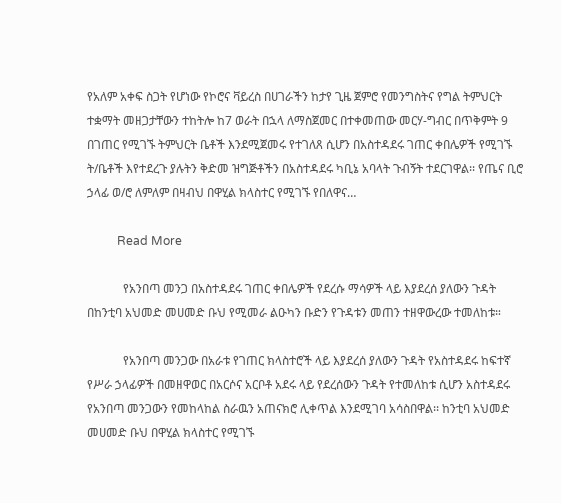የአለም አቀፍ ስጋት የሆነው የኮሮና ቫይረስ በሀገራችን ከታየ ጊዜ ጀምሮ የመንግስትና የግል ትምህርት ተቋማት መዘጋታቸውን ተከትሎ ከ7 ወራት በኋላ ለማስጀመር በተቀመጠው መርሃ-ግብር በጥቅምት 9 በገጠር የሚገኙ ትምህርት ቤቶች እንደሚጀመሩ የተገለጸ ሲሆን በአስተዳደሩ ገጠር ቀበሌዎች የሚገኙ ት/ቤቶች እየተደረጉ ያሉትን ቅድመ ዝግጅቶችን በአስተዳደሩ ካቢኔ አባላት ጉብኝት ተደርገዋል፡፡ የጤና ቢሮ ኃላፊ ወ/ሮ ለምለም በዛብህ በዋሂል ክላስተር የሚገኙ የበለዋና…

          Read More

            የአንበጣ መንጋ በአስተዳደሩ ገጠር ቀበሌዎች የደረሱ ማሳዎች ላይ እያደረሰ ያለውን ጉዳት በከንቲባ አህመድ መሀመድ ቡህ የሚመራ ልዑካን ቡድን የጉዳቱን መጠን ተዘዋውረው ተመለከቱ።

            የአንበጣ መንጋው በአራቱ የገጠር ክላስተሮች ላይ እያደረሰ ያለውን ጉዳት የአስተዳደሩ ከፍተኛ የሥራ ኃላፊዎች በመዘዋወር በአርሶና አርቦቶ አደሩ ላይ የደረሰውን ጉዳት የተመለከቱ ሲሆን አስተዳደሩ የአንበጣ መንጋውን የመከላከል ስራዉን አጠናክሮ ሊቀጥል እንደሚገባ አሳስበዋል፡፡ ከንቲባ አህመድ መሀመድ ቡህ በዋሂል ክላስተር የሚገኙ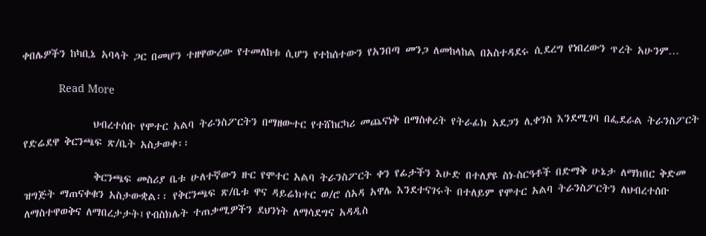ቀበሌዎችን ከካቢኔ አባላት ጋር በመሆን ተዘዋውረው የተመለከቱ ሲሆን የተከሰተውን የአንበጣ መንጋ ለመከላከል በአስተዳደሩ ሲደረግ የነበረውን ጥረት አሁንም…

            Read More

              ህብረተሰቡ የሞተር አልባ ትራንስፖርትን በማዘውተር የተሸከርካሪ መጨናነቅ በማስቀረት የትራፊክ አደጋን ሊቀንስ እንደሚገባ በፌደራል ትራንስፖርት የድሬደዋ ቅርንጫፍ ጽ/ቤት አስታወቀ፡፡

              ቅርንጫፍ መስሪያ ቤቱ ሁለተኛውን ዙር የሞተር አልባ ትራንስፖርት ቀን የፊታችን እሁድ በተለያዩ ስነ-ስርዓቶች በድማቅ ሁኔታ ለማክበር ቅድመ ዝግጅት ማጠናቀቁን አስታውቋል፡፡ የቅርንጫፍ ጽ/ቤቱ ዋና ዳይሬክተር ወ/ሮ ሰአዳ አዋሌ እንደተናገሩት በተለይም የሞተር አልባ ትራንስፖርትን ለህብረተሰቡ ለማስተዋወቅና ለማበረታታት፤የብስክሌት ተጠቃሚዎችን ደህንነት ለማሳደግና አዳዲስ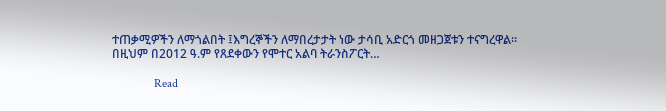ተጠቃሚዎችን ለማጎልበት ፤እግረኞችን ለማበረታታት ነው ታሳቢ አድርጎ መዘጋጀቱን ተናግረዋል። በዚህም በ2012 ዓ.ም የጸደቀውን የሞተር አልባ ትራንስፖርት…

              Read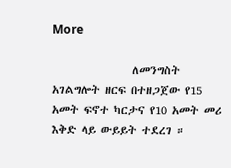More

                ለመንግስት አገልግሎት ዘርፍ በተዘጋጀው የ15 አመት ፍኖተ ካርታና የ10 አመት መሪ እቅድ ላይ ውይይት ተደረገ ።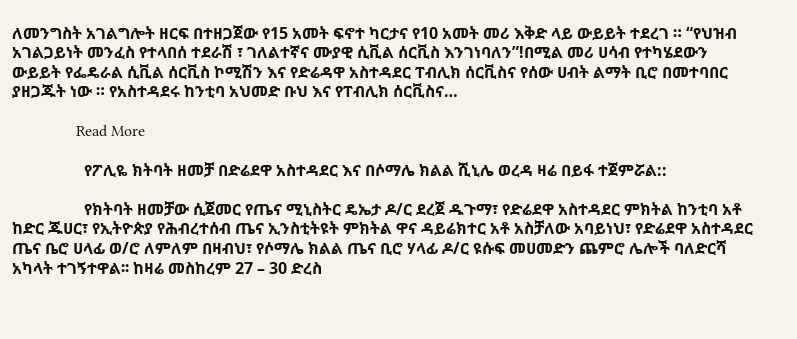ለመንግስት አገልግሎት ዘርፍ በተዘጋጀው የ15 አመት ፍኖተ ካርታና የ10 አመት መሪ እቅድ ላይ ውይይት ተደረገ ። “የህዝብ አገልጋይነት መንፈስ የተላበሰ ተደራሽ ፣ ገለልተኛና ሙያዊ ሲቪል ሰርቪስ እንገነባለን”!በሚል መሪ ሀሳብ የተካሄደውን ውይይት የፌዴራል ሲቪል ሰርቪስ ኮሚሽን እና የድሬዳዋ አስተዳደር ፐብሊክ ሰርቪስና የሰው ሀብት ልማት ቢሮ በመተባበር ያዘጋጁት ነው ። የአስተዳደሩ ከንቲባ አህመድ ቡህ እና የፐብሊክ ሰርቪስና…

                Read More

                  የፖሊዬ ክትባት ዘመቻ በድሬደዋ አስተዳደር እና በሶማሌ ክልል ሺኒሌ ወረዳ ዛሬ በይፋ ተጀምሯል::

                  የክትባት ዘመቻው ሲጀመር የጤና ሚኒስትር ዴኤታ ዶ/ር ደረጀ ዱጉማ፣ የድሬደዋ አስተዳደር ምክትል ከንቲባ አቶ ከድር ጁሀር፣ የኢትዮጵያ የሕብረተሰብ ጤና ኢንስቲትዩት ምክትል ዋና ዳይሬክተር አቶ አስቻለው አባይነህ፣ የድሬደዋ አስተዳደር ጤና ቤሮ ሀላፊ ወ/ሮ ለምለም በዛብህ፣ የሶማሌ ክልል ጤና ቢሮ ሃላፊ ዶ/ር ዩሱፍ መሀመድን ጨምሮ ሌሎች ባለድርሻ አካላት ተገኝተዋል፡፡ ከዛሬ መስከረም 27 – 30 ድረስ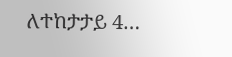ለተከታታይ 4…